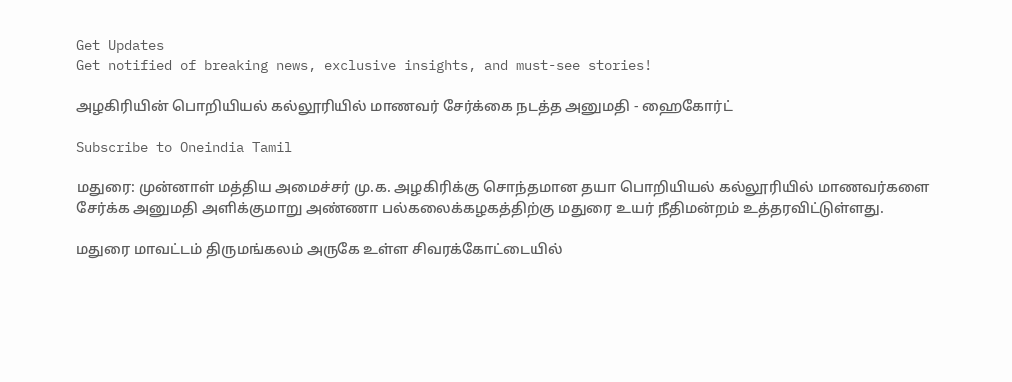Get Updates
Get notified of breaking news, exclusive insights, and must-see stories!

அழகிரியின் பொறியியல் கல்லூரியில் மாணவர் சேர்க்கை நடத்த அனுமதி - ஹைகோர்ட்

Subscribe to Oneindia Tamil

மதுரை: முன்னாள் மத்திய அமைச்சர் மு.க. அழகிரிக்கு சொந்தமான தயா பொறியியல் கல்லூரியில் மாணவர்களை சேர்க்க அனுமதி அளிக்குமாறு அண்ணா பல்கலைக்கழகத்திற்கு மதுரை உயர் நீதிமன்றம் உத்தரவிட்டுள்ளது.

மதுரை மாவட்டம் திருமங்கலம் அருகே உள்ள சிவரக்கோட்டையில்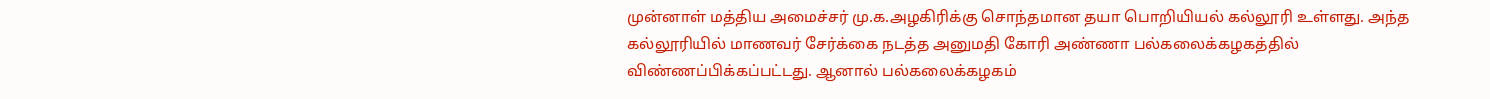முன்னாள் மத்திய அமைச்சர் மு.க.அழகிரிக்கு சொந்தமான தயா பொறியியல் கல்லூரி உள்ளது. அந்த கல்லூரியில் மாணவர் சேர்க்கை நடத்த அனுமதி கோரி அண்ணா பல்கலைக்கழகத்தில் விண்ணப்பிக்கப்பட்டது. ஆனால் பல்கலைக்கழகம்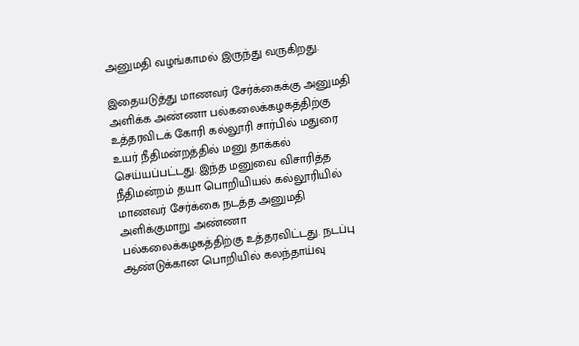அனுமதி வழங்காமல் இருந்து வருகிறது.

இதையடுத்து மாணவர் சேர்க்கைக்கு அனுமதி அளிக்க அண்ணா பல்கலைக்கழகத்திற்கு உத்தரவிடக் கோரி கல்லூரி சார்பில் மதுரை உயர் நீதிமன்றத்தில் மனு தாக்கல் செய்யப்பட்டது. இந்த மனுவை விசாரித்த நீதிமன்றம் தயா பொறியியல் கல்லூரியில் மாணவர் சேர்க்கை நடத்த அனுமதி அளிக்குமாறு அண்ணா பல்கலைக்கழகத்திற்கு உத்தரவிட்டது. நடப்பு ஆண்டுக்கான பொறியில் கலந்தாய்வு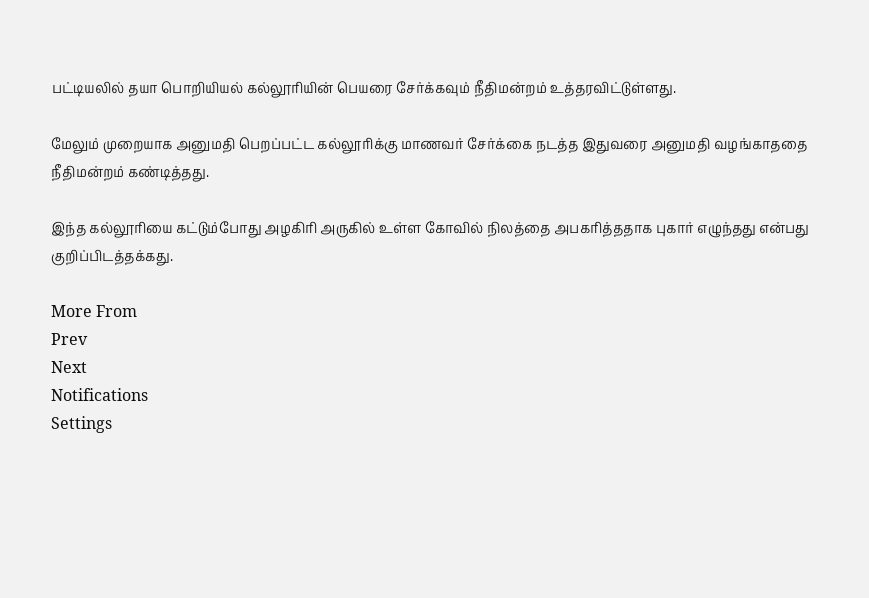பட்டியலில் தயா பொறியியல் கல்லூரியின் பெயரை சேர்க்கவும் நீதிமன்றம் உத்தரவிட்டுள்ளது.

மேலும் முறையாக அனுமதி பெறப்பட்ட கல்லூரிக்கு மாணவர் சேர்க்கை நடத்த இதுவரை அனுமதி வழங்காததை நீதிமன்றம் கண்டித்தது.

இந்த கல்லூரியை கட்டும்போது அழகிரி அருகில் உள்ள கோவில் நிலத்தை அபகரித்ததாக புகார் எழுந்தது என்பது குறிப்பிடத்தக்கது.

More From
Prev
Next
Notifications
Settings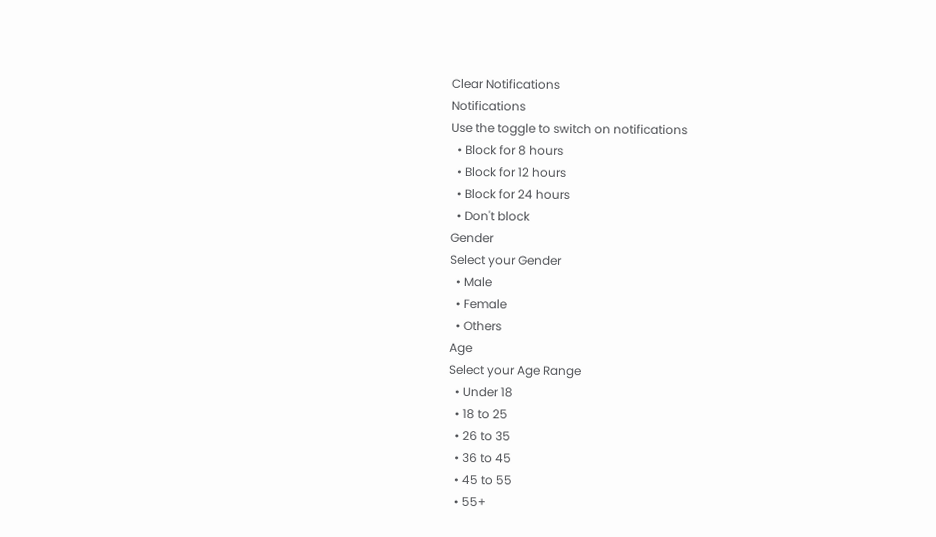Clear Notifications
Notifications
Use the toggle to switch on notifications
  • Block for 8 hours
  • Block for 12 hours
  • Block for 24 hours
  • Don't block
Gender
Select your Gender
  • Male
  • Female
  • Others
Age
Select your Age Range
  • Under 18
  • 18 to 25
  • 26 to 35
  • 36 to 45
  • 45 to 55
  • 55+